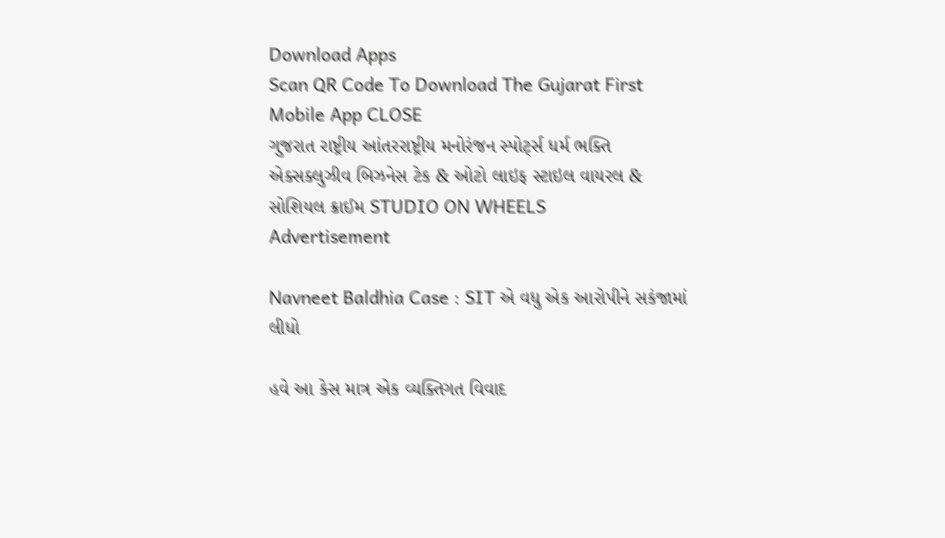Download Apps
Scan QR Code To Download The Gujarat First Mobile App CLOSE
ગુજરાત રાષ્ટ્રીય આંતરરાષ્ટ્રીય મનોરંજન સ્પોર્ટ્સ ધર્મ ભક્તિ એક્સક્લુઝીવ બિઝનેસ ટેક & ઓટો લાઇફ સ્ટાઇલ વાયરલ & સોશિયલ ક્રાઈમ STUDIO ON WHEELS
Advertisement

Navneet Baldhia Case : SIT એ વધુ એક આરોપીને સકંજામાં લીધો

હવે આ કેસ માત્ર એક વ્યક્તિગત વિવાદ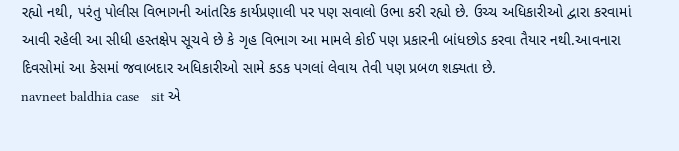રહ્યો નથી, પરંતુ પોલીસ વિભાગની આંતરિક કાર્યપ્રણાલી પર પણ સવાલો ઉભા કરી રહ્યો છે. ઉચ્ચ અધિકારીઓ દ્વારા કરવામાં આવી રહેલી આ સીધી હસ્તક્ષેપ સૂચવે છે કે ગૃહ વિભાગ આ મામલે કોઈ પણ પ્રકારની બાંધછોડ કરવા તૈયાર નથી.આવનારા દિવસોમાં આ કેસમાં જવાબદાર અધિકારીઓ સામે કડક પગલાં લેવાય તેવી પણ પ્રબળ શક્યતા છે.
navneet baldhia case   sit એ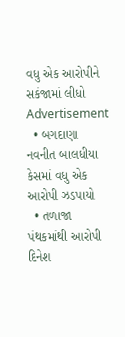વધુ એક આરોપીને સકંજામાં લીધો
Advertisement
  • બગદાણા નવનીત બાલધીયા કેસમાં વધુ એક આરોપી ઝડપાયો
  • તળાજા પંથકમાંથી આરોપી દિનેશ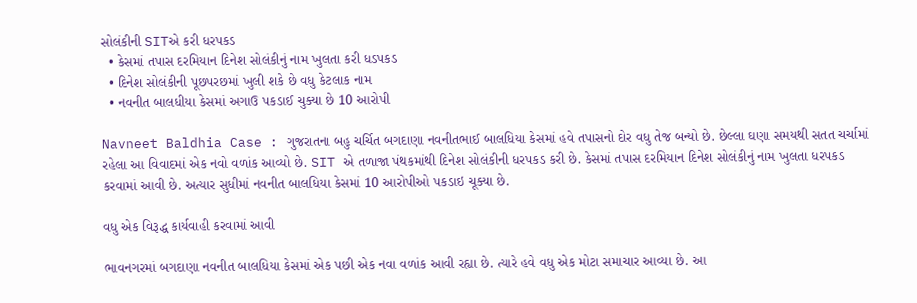સોલંકીની SITએ કરી ધરપકડ
  • કેસમાં તપાસ દરમિયાન દિનેશ સોલંકીનું નામ ખુલતા કરી ધડપકડ
  • દિનેશ સોલંકીની પૂછપરછમાં ખુલી શકે છે વધુ કેટલાક નામ
  • નવનીત બાલધીયા કેસમાં અગાઉ પકડાઈ ચુક્યા છે 10 આરોપી

Navneet Baldhia Case : ગુજરાતના બહુ ચર્ચિત બગદાણા નવનીતભાઈ બાલધિયા કેસમાં હવે તપાસનો દોર વધુ તેજ બન્યો છે. છેલ્લા ઘણા સમયથી સતત ચર્ચામાં રહેલા આ વિવાદમાં એક નવો વળાંક આવ્યો છે. SIT એ તળાજા પંથકમાંથી દિનેશ સોલંકીની ધરપકડ કરી છે. કેસમાં તપાસ દરમિયાન દિનેશ સોલંકીનું નામ ખુલતા ધરપકડ કરવામાં આવી છે. અત્યાર સુધીમાં નવનીત બાલધિયા કેસમાં 10 આરોપીઓ પકડાઇ ચૂક્યા છે.

વધુ એક વિરૂદ્ધ કાર્યવાહી કરવામાં આવી

ભાવનગરમાં બગદાણા નવનીત બાલધિયા કેસમાં એક પછી એક નવા વળાંક આવી રહ્યા છે. ત્યારે હવે વધુ એક મોટા સમાચાર આવ્યા છે. આ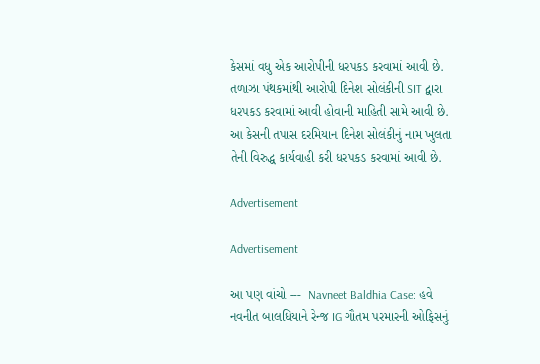કેસમાં વધુ એક આરોપીની ધરપકડ કરવામાં આવી છે. તળાઝા પંથકમાંથી આરોપી દિનેશ સોલંકીની SIT દ્વારા ધરપકડ કરવામાં આવી હોવાની માહિતી સામે આવી છે. આ કેસની તપાસ દરમિયાન દિનેશ સોલંકીનું નામ ખુલતા તેની વિરુદ્ધ કાર્યવાહી કરી ધરપકડ કરવામાં આવી છે.

Advertisement

Advertisement

આ પણ વાંચો ---  Navneet Baldhia Case: હવે નવનીત બાલધિયાને રેન્જ IG ગૌતમ પરમારની ઓફિસનું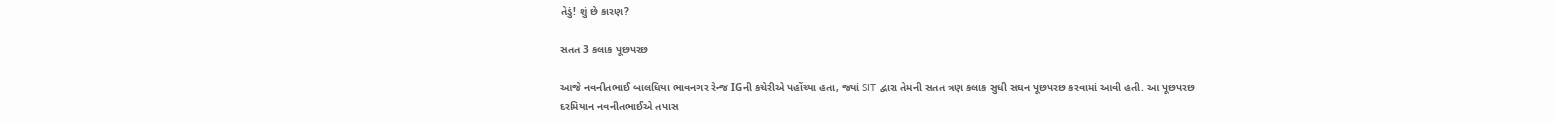તેડું! શું છે કારણ?

સતત 3 કલાક પૂછપરછ

આજે નવનીતભાઈ બાલધિયા ભાવનગર રેન્જ IGની કચેરીએ પહોંચ્યા હતા, જ્યાં SIT દ્વારા તેમની સતત ત્રણ કલાક સુધી સઘન પૂછપરછ કરવામાં આવી હતી. આ પૂછપરછ દરમિયાન નવનીતભાઈએ તપાસ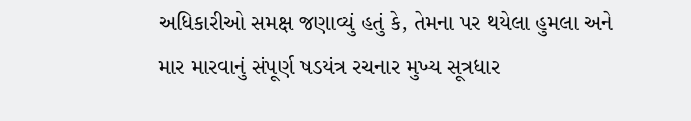અધિકારીઓ સમક્ષ જણાવ્યું હતું કે, તેમના પર થયેલા હુમલા અને માર મારવાનું સંપૂર્ણ ષડયંત્ર રચનાર મુખ્ય સૂત્રધાર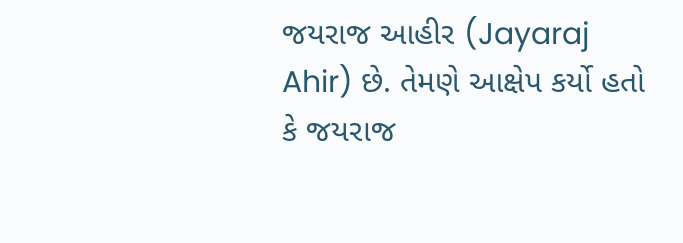જયરાજ આહીર (Jayaraj Ahir) છે. તેમણે આક્ષેપ કર્યો હતો કે જયરાજ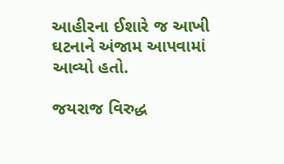આહીરના ઈશારે જ આખી ઘટનાને અંજામ આપવામાં આવ્યો હતો.

જયરાજ વિરુદ્ધ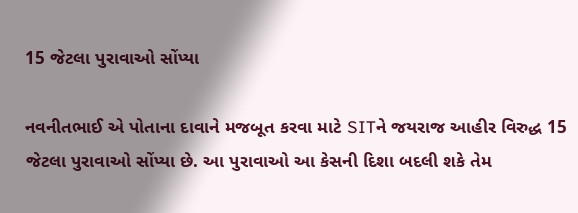15 જેટલા પુરાવાઓ સોંપ્યા

નવનીતભાઈ એ પોતાના દાવાને મજબૂત કરવા માટે SITને જયરાજ આહીર વિરુદ્ધ 15 જેટલા પુરાવાઓ સોંપ્યા છે. આ પુરાવાઓ આ કેસની દિશા બદલી શકે તેમ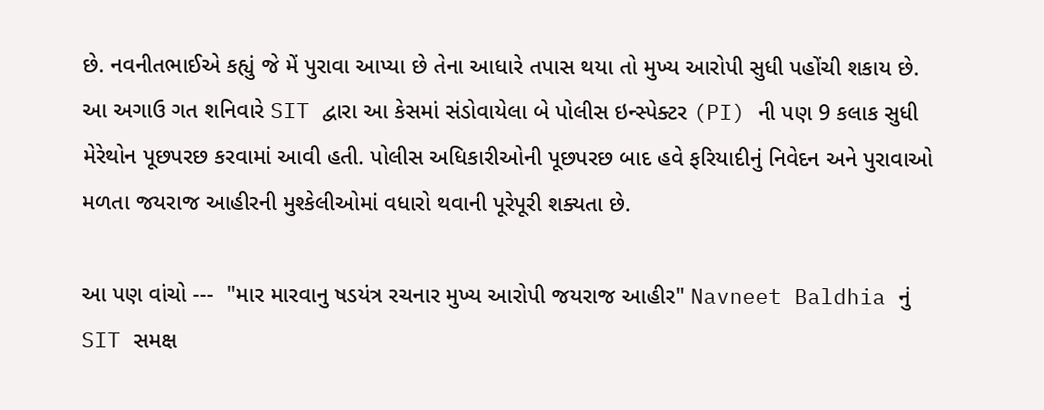છે. નવનીતભાઈએ કહ્યું જે મેં પુરાવા આપ્યા છે તેના આધારે તપાસ થયા તો મુખ્ય આરોપી સુધી પહોંચી શકાય છે. આ અગાઉ ગત શનિવારે SIT દ્વારા આ કેસમાં સંડોવાયેલા બે પોલીસ ઇન્સ્પેક્ટર (PI) ની પણ 9 કલાક સુધી મેરેથોન પૂછપરછ કરવામાં આવી હતી. પોલીસ અધિકારીઓની પૂછપરછ બાદ હવે ફરિયાદીનું નિવેદન અને પુરાવાઓ મળતા જયરાજ આહીરની મુશ્કેલીઓમાં વધારો થવાની પૂરેપૂરી શક્યતા છે.

આ પણ વાંચો ---  "માર મારવાનુ ષડયંત્ર રચનાર મુખ્ય આરોપી જયરાજ આહીર" Navneet Baldhia નું SIT સમક્ષ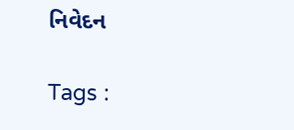નિવેદન

Tags :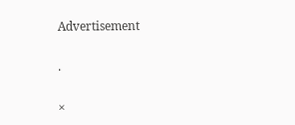Advertisement

.

×